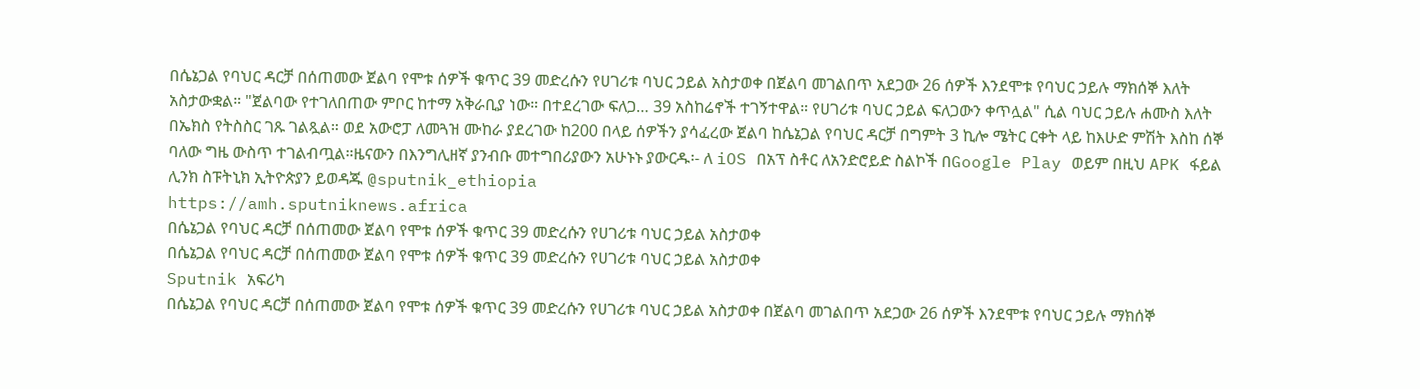በሴኔጋል የባህር ዳርቻ በሰጠመው ጀልባ የሞቱ ሰዎች ቁጥር 39 መድረሱን የሀገሪቱ ባህር ኃይል አስታወቀ በጀልባ መገልበጥ አደጋው 26 ሰዎች እንደሞቱ የባህር ኃይሉ ማክሰኞ እለት አስታውቋል። "ጀልባው የተገለበጠው ምቦር ከተማ አቅራቢያ ነው። በተደረገው ፍለጋ… 39 አስከሬኖች ተገኝተዋል። የሀገሪቱ ባህር ኃይል ፍለጋውን ቀጥሏል" ሲል ባህር ኃይሉ ሐሙስ እለት በኤክስ የትስስር ገጹ ገልጿል። ወደ አውሮፓ ለመጓዝ ሙከራ ያደረገው ከ200 በላይ ሰዎችን ያሳፈረው ጀልባ ከሴኔጋል የባህር ዳርቻ በግምት 3 ኪሎ ሜትር ርቀት ላይ ከእሁድ ምሽት እስከ ሰኞ ባለው ግዜ ውስጥ ተገልብጧል።ዜናውን በእንግሊዘኛ ያንብቡ መተግበሪያውን አሁኑኑ ያውርዱ፡- ለ iOS በአፕ ስቶር ለአንድሮይድ ስልኮች በGoogle Play ወይም በዚህ APK ፋይል ሊንክ ስፑትኒክ ኢትዮጵያን ይወዳጁ @sputnik_ethiopia
https://amh.sputniknews.africa
በሴኔጋል የባህር ዳርቻ በሰጠመው ጀልባ የሞቱ ሰዎች ቁጥር 39 መድረሱን የሀገሪቱ ባህር ኃይል አስታወቀ
በሴኔጋል የባህር ዳርቻ በሰጠመው ጀልባ የሞቱ ሰዎች ቁጥር 39 መድረሱን የሀገሪቱ ባህር ኃይል አስታወቀ
Sputnik አፍሪካ
በሴኔጋል የባህር ዳርቻ በሰጠመው ጀልባ የሞቱ ሰዎች ቁጥር 39 መድረሱን የሀገሪቱ ባህር ኃይል አስታወቀ በጀልባ መገልበጥ አደጋው 26 ሰዎች እንደሞቱ የባህር ኃይሉ ማክሰኞ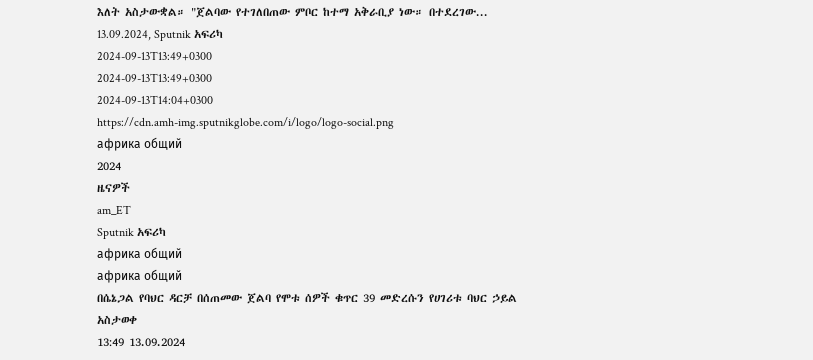እለት አስታውቋል። "ጀልባው የተገለበጠው ምቦር ከተማ አቅራቢያ ነው። በተደረገው... 13.09.2024, Sputnik አፍሪካ
2024-09-13T13:49+0300
2024-09-13T13:49+0300
2024-09-13T14:04+0300
https://cdn.amh-img.sputnikglobe.com/i/logo/logo-social.png
африка общий
2024
ዜናዎች
am_ET
Sputnik አፍሪካ
африка общий
африка общий
በሴኔጋል የባህር ዳርቻ በሰጠመው ጀልባ የሞቱ ሰዎች ቁጥር 39 መድረሱን የሀገሪቱ ባህር ኃይል አስታወቀ
13:49 13.09.2024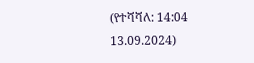(የተሻሻለ: 14:04 13.09.2024)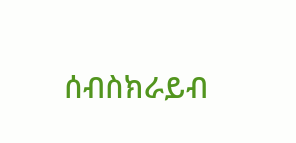ሰብስክራይብ